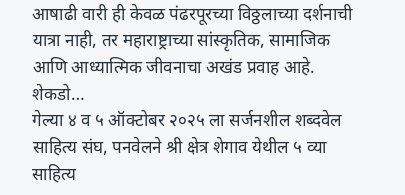आषाढी वारी ही केवळ पंढरपूरच्या विठ्ठलाच्या दर्शनाची यात्रा नाही, तर महाराष्ट्राच्या सांस्कृतिक, सामाजिक आणि आध्यात्मिक जीवनाचा अखंड प्रवाह आहे. शेकडो…
गेल्या ४ व ५ ऑक्टोबर २०२५ ला सर्जनशील शब्दवेल साहित्य संघ, पनवेलने श्री क्षेत्र शेगाव येथील ५ व्या साहित्य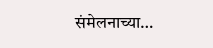संमेलनाच्या…